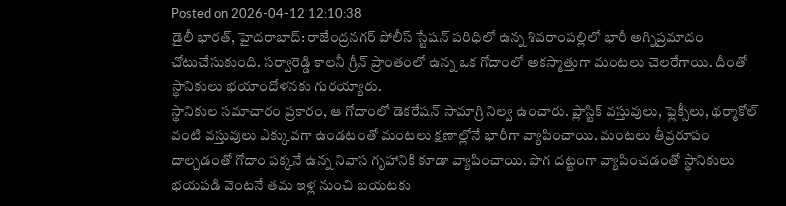Posted on 2026-04-12 12:10:38
డైలీ భారత్, హైదరాబాద్: రాజేంద్రనగర్ పోలీస్ స్టేషన్ పరిధిలో ఉన్న శివరాంపల్లిలో భారీ అగ్నిప్రమాదం చోటుచేసుకుంది. సర్వారెడ్డి కాలనీ గ్రీన్ ప్రాంతంలో ఉన్న ఒక గోదాంలో అకస్మాత్తుగా మంటలు చెలరేగాయి. దీంతో స్థానికులు భయాందోళనకు గురయ్యారు.
స్థానికుల సమాచారం ప్రకారం, ఆ గోదాంలో డెకరేషన్ సామాగ్రి నిల్వ ఉంచారు. ప్లాస్టిక్ వస్తువులు, ఫ్లెక్సీలు, థర్మాకోల్ వంటి వస్తువులు ఎక్కువగా ఉండటంతో మంటలు క్షణాల్లోనే భారీగా వ్యాపించాయి. మంటలు తీవ్రరూపం దాల్చడంతో గోదాం పక్కనే ఉన్న నివాస గృహానికి కూడా వ్యాపించాయి. పొగ దట్టంగా వ్యాపించడంతో స్థానికులు భయపడి వెంటనే తమ ఇళ్ల నుంచి బయటకు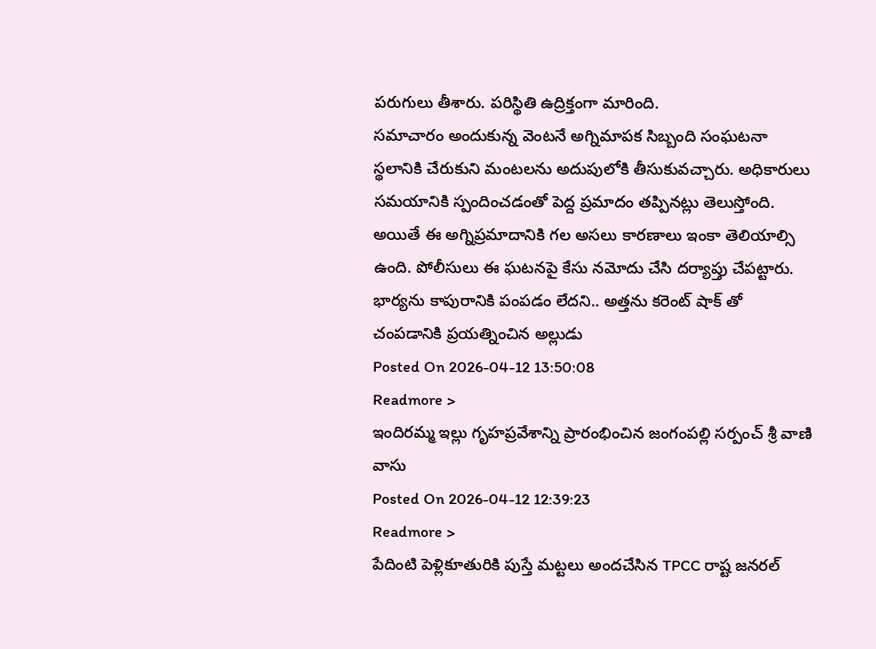పరుగులు తీశారు. పరిస్థితి ఉద్రిక్తంగా మారింది.
సమాచారం అందుకున్న వెంటనే అగ్నిమాపక సిబ్బంది సంఘటనా స్థలానికి చేరుకుని మంటలను అదుపులోకి తీసుకువచ్చారు. అధికారులు సమయానికి స్పందించడంతో పెద్ద ప్రమాదం తప్పినట్లు తెలుస్తోంది. అయితే ఈ అగ్నిప్రమాదానికి గల అసలు కారణాలు ఇంకా తెలియాల్సి ఉంది. పోలీసులు ఈ ఘటనపై కేసు నమోదు చేసి దర్యాప్తు చేపట్టారు.
భార్యను కాపురానికి పంపడం లేదని.. అత్తను కరెంట్ షాక్ తో చంపడానికి ప్రయత్నించిన అల్లుడు
Posted On 2026-04-12 13:50:08
Readmore >
ఇందిరమ్మ ఇల్లు గృహప్రవేశాన్ని ప్రారంభించిన జంగంపల్లి సర్పంచ్ శ్రీ వాణి వాసు
Posted On 2026-04-12 12:39:23
Readmore >
పేదింటి పెళ్లికూతురికి పుస్తే మట్టలు అందచేసిన TPCC రాష్ట జనరల్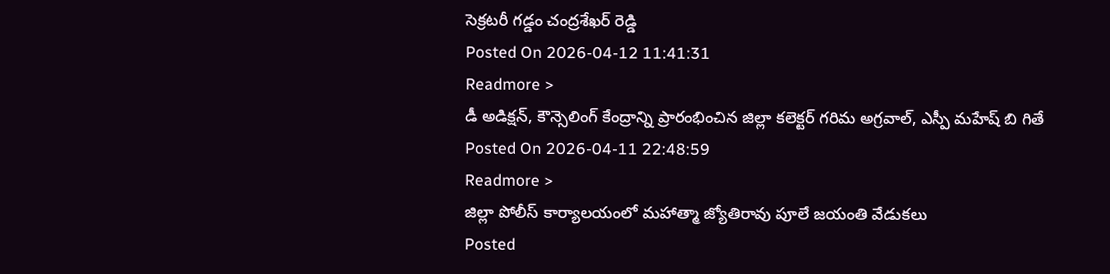సెక్రటరీ గడ్డం చంద్రశేఖర్ రెడ్డి
Posted On 2026-04-12 11:41:31
Readmore >
డీ అడిక్షన్, కౌన్సెలింగ్ కేంద్రాన్ని ప్రారంభించిన జిల్లా కలెక్టర్ గరిమ అగ్రవాల్, ఎస్పీ మహేష్ బి గితే
Posted On 2026-04-11 22:48:59
Readmore >
జిల్లా పోలీస్ కార్యాలయంలో మహాత్మా జ్యోతిరావు పూలే జయంతి వేడుకలు
Posted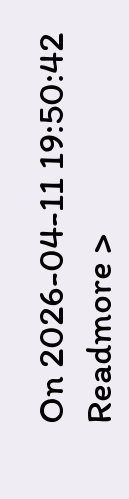On 2026-04-11 19:50:42
Readmore >